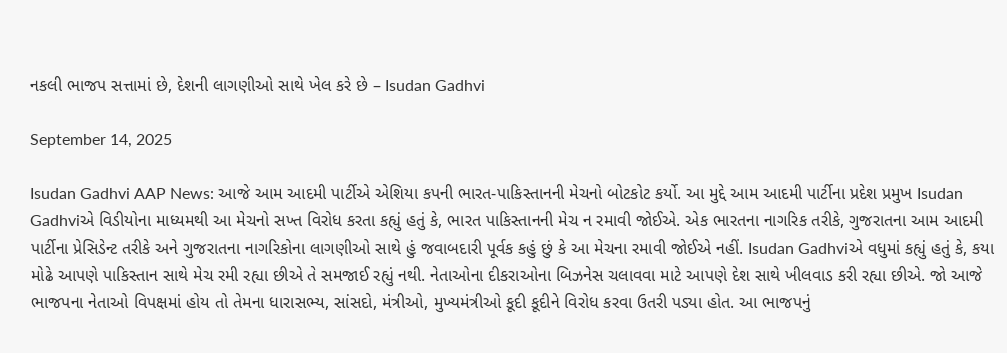નકલી ભાજપ સત્તામાં છે, દેશની લાગણીઓ સાથે ખેલ કરે છે – Isudan Gadhvi

September 14, 2025

Isudan Gadhvi AAP News: આજે આમ આદમી પાર્ટીએ એશિયા કપની ભારત-પાકિસ્તાનની મેચનો બોટકોટ કર્યો. આ મુદ્દે આમ આદમી પાર્ટીના પ્રદેશ પ્રમુખ Isudan Gadhviએ વિડીયોના માધ્યમથી આ મેચનો સખ્ત વિરોધ કરતા કહ્યું હતું કે, ભારત પાકિસ્તાનની મેચ ન રમાવી જોઈએ. એક ભારતના નાગરિક તરીકે, ગુજરાતના આમ આદમી પાર્ટીના પ્રેસિડેન્ટ તરીકે અને ગુજરાતના નાગરિકોના લાગણીઓ સાથે હું જવાબદારી પૂર્વક કહું છું કે આ મેચના રમાવી જોઈએ નહીં. Isudan Gadhviએ વધુમાં કહ્યું હતું કે, કયા મોઢે આપણે પાકિસ્તાન સાથે મેચ રમી રહ્યા છીએ તે સમજાઈ રહ્યું નથી. નેતાઓના દીકરાઓના બિઝનેસ ચલાવવા માટે આપણે દેશ સાથે ખીલવાડ કરી રહ્યા છીએ. જો આજે ભાજપના નેતાઓ વિપક્ષમાં હોય તો તેમના ધારાસભ્ય, સાંસદો, મંત્રીઓ, મુખ્યમંત્રીઓ કૂદી કૂદીને વિરોધ કરવા ઉતરી પડ્યા હોત. આ ભાજપનું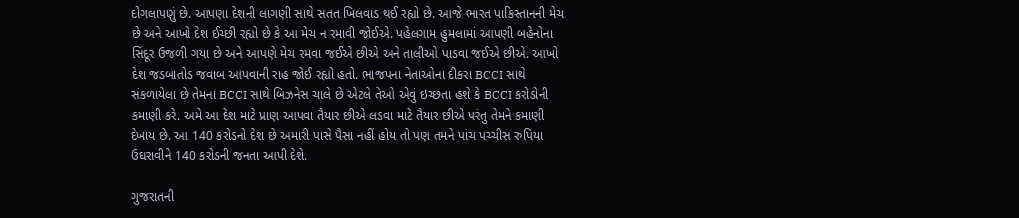દોગલાપણું છે. આપણા દેશની લાગણી સાથે સતત ખિલવાડ થઈ રહ્યો છે. આજે ભારત પાકિસ્તાનની મેચ છે અને આખો દેશ ઈચ્છી રહ્યો છે કે આ મેચ ન રમાવી જોઈએ. પહેલગામ હુમલામાં આપણી બહેનોના સિંદૂર ઉજળી ગયા છે અને આપણે મેચ રમવા જઈએ છીએ અને તાલીઓ પાડવા જઈએ છીએ. આખો દેશ જડબાતોડ જવાબ આપવાની રાહ જોઈ રહ્યો હતો. ભાજપના નેતાઓના દીકરા BCCI સાથે સંકળાયેલા છે તેમના BCCI સાથે બિઝનેસ ચાલે છે એટલે તેઓ એવું ઇચ્છતા હશે કે BCCI કરોડોની કમાણી કરે. અમે આ દેશ માટે પ્રાણ આપવા તૈયાર છીએ લડવા માટે તૈયાર છીએ પરંતુ તેમને કમાણી દેખાય છે. આ 140 કરોડનો દેશ છે અમારી પાસે પૈસા નહીં હોય તો પણ તમને પાંચ પચ્ચીસ રુપિયા ઉઘરાવીને 140 કરોડની જનતા આપી દેશે.

ગુજરાતની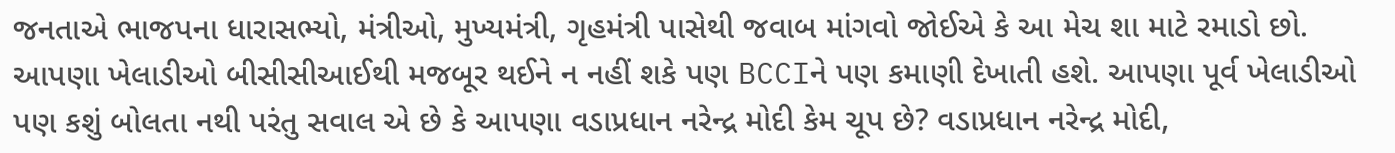જનતાએ ભાજપના ધારાસભ્યો, મંત્રીઓ, મુખ્યમંત્રી, ગૃહમંત્રી પાસેથી જવાબ માંગવો જોઈએ કે આ મેચ શા માટે રમાડો છો. આપણા ખેલાડીઓ બીસીસીઆઈથી મજબૂર થઈને ન નહીં શકે પણ BCCIને પણ કમાણી દેખાતી હશે. આપણા પૂર્વ ખેલાડીઓ પણ કશું બોલતા નથી પરંતુ સવાલ એ છે કે આપણા વડાપ્રધાન નરેન્દ્ર મોદી કેમ ચૂપ છે? વડાપ્રધાન નરેન્દ્ર મોદી,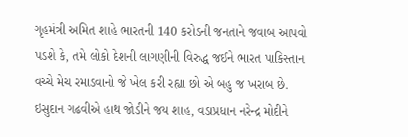ગૃહમંત્રી અમિત શાહે ભારતની 140 કરોડની જનતાને જવાબ આપવો પડશે કે, તમે લોકો દેશની લાગણીની વિરુદ્ધ જઈને ભારત પાકિસ્તાન વચ્ચે મેચ રમાડવાનો જે ખેલ કરી રહ્યા છો એ બહુ જ ખરાબ છે. ઇસુદાન ગઢવીએ હાથ જોડીને જય શાહ, વડાપ્રધાન નરેન્દ્ર મોદીને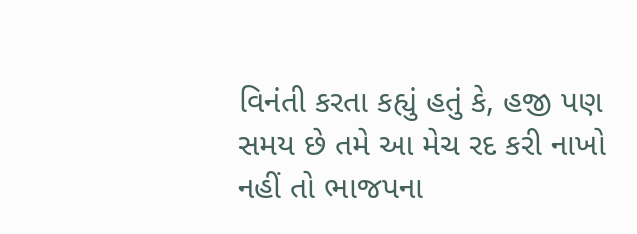વિનંતી કરતા કહ્યું હતું કે, હજી પણ સમય છે તમે આ મેચ રદ કરી નાખો નહીં તો ભાજપના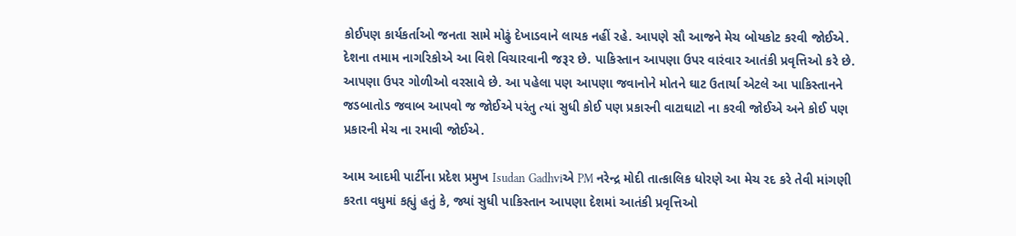કોઈપણ કાર્યકર્તાઓ જનતા સામે મોઢું દેખાડવાને લાયક નહીં રહે. આપણે સૌ આજને મેચ બોયકોટ કરવી જોઈએ. દેશના તમામ નાગરિકોએ આ વિશે વિચારવાની જરૂર છે. પાકિસ્તાન આપણા ઉપર વારંવાર આતંકી પ્રવૃત્તિઓ કરે છે. આપણા ઉપર ગોળીઓ વરસાવે છે. આ પહેલા પણ આપણા જવાનોને મોતને ઘાટ ઉતાર્યા એટલે આ પાકિસ્તાનને જડબાતોડ જવાબ આપવો જ જોઈએ પરંતુ ત્યાં સુધી કોઈ પણ પ્રકારની વાટાઘાટો ના કરવી જોઈએ અને કોઈ પણ પ્રકારની મેચ ના રમાવી જોઈએ.

આમ આદમી પાર્ટીના પ્રદેશ પ્રમુખ Isudan Gadhviએ PM નરેન્દ્ર મોદી તાત્કાલિક ધોરણે આ મેચ રદ કરે તેવી માંગણી કરતા વધુમાં કહ્યું હતું કે, જ્યાં સુધી પાકિસ્તાન આપણા દેશમાં આતંકી પ્રવૃત્તિઓ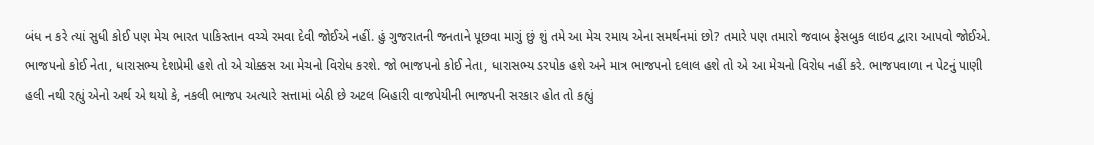બંધ ન કરે ત્યાં સુધી કોઈ પણ મેચ ભારત પાકિસ્તાન વચ્ચે રમવા દેવી જોઈએ નહીં. હું ગુજરાતની જનતાને પૂછવા માગું છું શું તમે આ મેચ રમાય એના સમર્થનમાં છો? તમારે પણ તમારો જવાબ ફેસબુક લાઇવ દ્વારા આપવો જોઈએ. ભાજપનો કોઈ નેતા, ધારાસભ્ય દેશપ્રેમી હશે તો એ ચોક્કસ આ મેચનો વિરોધ કરશે. જો ભાજપનો કોઈ નેતા, ધારાસભ્ય ડરપોક હશે અને માત્ર ભાજપનો દલાલ હશે તો એ આ મેચનો વિરોધ નહીં કરે. ભાજપવાળા ન પેટનું પાણી હલી નથી રહ્યું એનો અર્થ એ થયો કે, નકલી ભાજપ અત્યારે સત્તામાં બેઠી છે અટલ બિહારી વાજપેયીની ભાજપની સરકાર હોત તો કહ્યું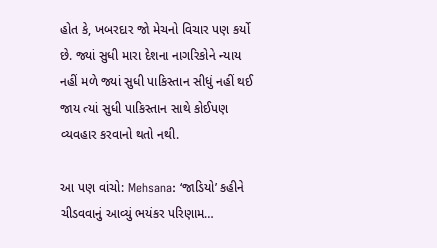હોત કે, ખબરદાર જો મેચનો વિચાર પણ કર્યો છે. જ્યાં સુધી મારા દેશના નાગરિકોને ન્યાય નહીં મળે જ્યાં સુધી પાકિસ્તાન સીધું નહીં થઈ જાય ત્યાં સુધી પાકિસ્તાન સાથે કોઈપણ વ્યવહાર કરવાનો થતો નથી.

આ પણ વાંચો: Mehsana: ‘જાડિયો’ કહીને ચીડવવાનું આવ્યું ભયંકર પરિણામ…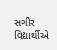સગીર વિદ્યાર્થીએ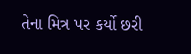તેના મિત્ર પર કર્યો છરી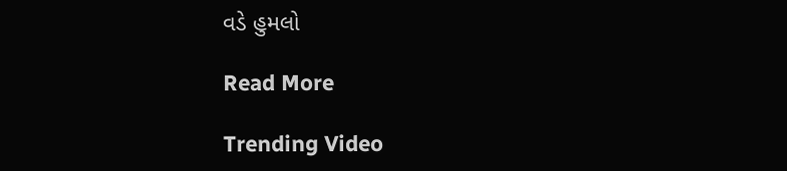વડે હુમલો

Read More

Trending Video